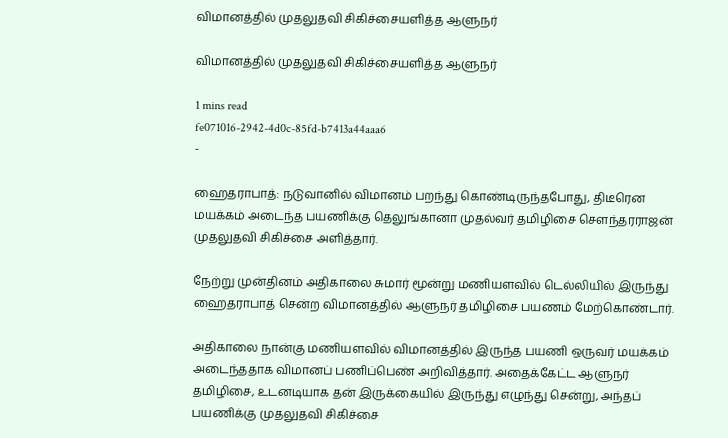விமானத்தில் முதலுதவி சிகிச்சையளித்த ஆளுநர்

விமானத்தில் முதலுதவி சிகிச்சையளித்த ஆளுநர்

1 mins read
fe071016-2942-4d0c-85fd-b7413a44aaa6
-

ஹைதராபாத்: நடுவானில் விமானம் பறந்து கொண்டிருந்தபோது, திடீரென மயக்கம் அடைந்த பயணிக்கு தெலுங்கானா முதல்வர் தமிழிசை சௌந்தரராஜன் முதலுதவி சிகிச்சை அளித்தார்.

நேற்று முன்தினம் அதிகாலை சுமார் மூன்று மணியளவில் டெல்லியில் இருந்து ஹைதராபாத் சென்ற விமானத்தில் ஆளுநர் தமிழிசை பயணம் மேற்கொண்டார்.

அதிகாலை நான்கு மணியளவில் விமானத்தில் இருந்த பயணி ஒருவர் மயக்கம் அடைந்ததாக விமானப் பணிப்பெண் அறிவித்தார். அதைக்கேட்ட ஆளுநர் தமிழிசை, உடனடியாக தன் இருக்கையில் இருந்து எழுந்து சென்று, அந்தப் பயணிக்கு முதலுதவி சிகிச்சை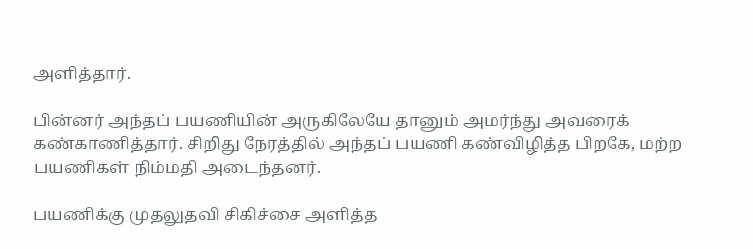அளித்தார்.

பின்னர் அந்தப் பயணியின் அருகிலேயே தானும் அமர்ந்து அவரைக் கண்காணித்தார். சிறிது நேரத்தில் அந்தப் பயணி கண்விழித்த பிறகே, மற்ற பயணிகள் நிம்மதி அடைந்தனர்.

பயணிக்கு முதலுதவி சிகிச்சை அளித்த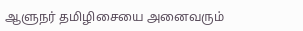ஆளுநர் தமிழிசையை அனைவரும்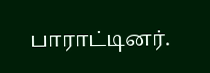பாராட்டினர்.